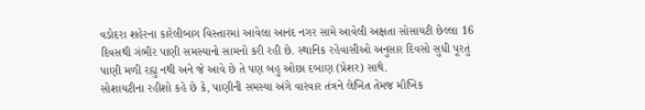વડોદરા શહેરના કારેલીબાગ વિસ્તારમાં આવેલા આનંદ નગર સામે આવેલી અક્ષતા સોસાયટી છેલ્લા 16 દિવસથી ગંભીર પાણી સમસ્યાનો સામનો કરી રહી છે. સ્થાનિક રહેવાસીઓ અનુસાર દિવસો સુધી પૂરતું પાણી મળી રહ્યુ નથી અને જે આવે છે તે પણ બહુ ઓછા દબાણ (પ્રેશર) સાથે.
સોશાયટીના રહીશો કહે છે કે, પાણીની સમસ્યા અંગે વારંવાર તંત્રને લેખિત તેમજ મૌખિક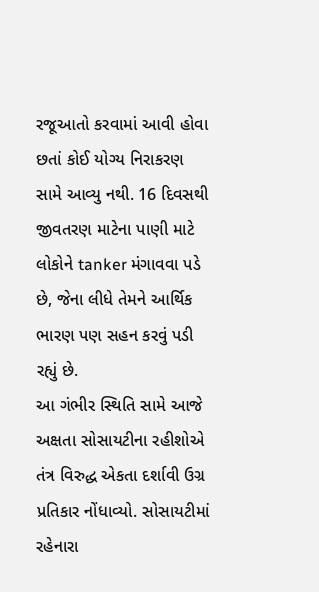રજૂઆતો કરવામાં આવી હોવા છતાં કોઈ યોગ્ય નિરાકરણ સામે આવ્યુ નથી. 16 દિવસથી જીવતરણ માટેના પાણી માટે લોકોને tanker મંગાવવા પડે છે, જેના લીધે તેમને આર્થિક ભારણ પણ સહન કરવું પડી રહ્યું છે.
આ ગંભીર સ્થિતિ સામે આજે અક્ષતા સોસાયટીના રહીશોએ તંત્ર વિરુદ્ધ એકતા દર્શાવી ઉગ્ર પ્રતિકાર નોંધાવ્યો. સોસાયટીમાં રહેનારા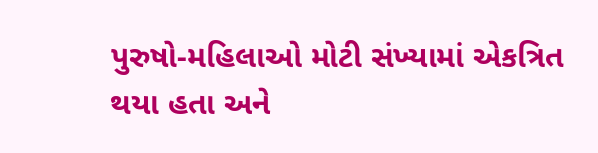પુરુષો-મહિલાઓ મોટી સંખ્યામાં એકત્રિત થયા હતા અને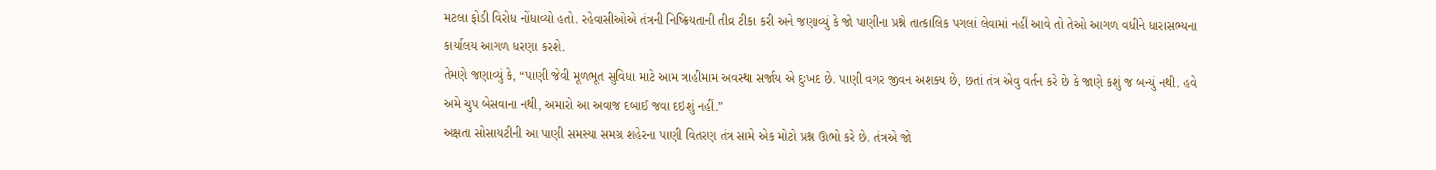મટલા ફોડી વિરોધ નોંધાવ્યો હતો. રહેવાસીઓએ તંત્રની નિષ્ક્રિયતાની તીવ્ર ટીકા કરી અને જણાવ્યું કે જો પાણીના પ્રશ્ને તાત્કાલિક પગલાં લેવામાં નહીં આવે તો તેઓ આગળ વધીને ધારાસભ્યના કાર્યાલય આગળ ધરણા કરશે.
તેમણે જણાવ્યું કે, “પાણી જેવી મૂળભૂત સુવિધા માટે આમ ત્રાહીમામ અવસ્થા સર્જાય એ દુઃખદ છે. પાણી વગર જીવન અશક્ય છે, છતાં તંત્ર એવુ વર્તન કરે છે કે જાણે કશું જ બન્યું નથી. હવે અમે ચુપ બેસવાના નથી, અમારો આ અવાજ દબાઈ જવા દઇશું નહીં.”
અક્ષતા સોસાયટીની આ પાણી સમસ્યા સમગ્ર શહેરના પાણી વિતરણ તંત્ર સામે એક મોટો પ્રશ્ન ઊભો કરે છે. તંત્રએ જો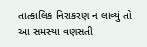તાત્કાલિક નિરાકરણ ન લાવ્યું તો આ સમસ્યા વણસતી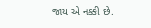જાય એ નક્કી છે.